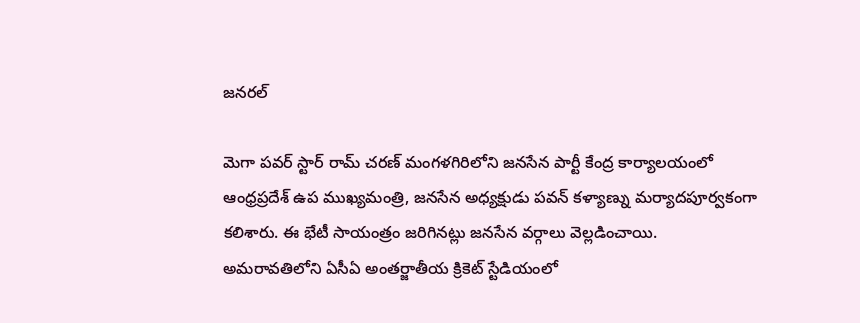జనరల్

మెగా పవర్ స్టార్ రామ్ చరణ్ మంగళగిరిలోని జనసేన పార్టీ కేంద్ర కార్యాలయంలో ఆంధ్రప్రదేశ్ ఉప ముఖ్యమంత్రి, జనసేన అధ్యక్షుడు పవన్ కళ్యాణ్ను మర్యాదపూర్వకంగా కలిశారు. ఈ భేటీ సాయంత్రం జరిగినట్లు జనసేన వర్గాలు వెల్లడించాయి.
అమరావతిలోని ఏసీఏ అంతర్జాతీయ క్రికెట్ స్టేడియంలో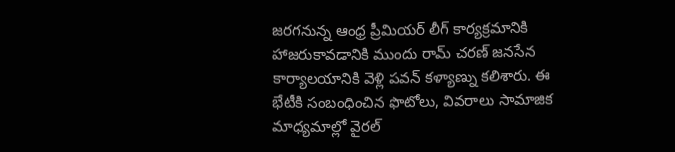జరగనున్న ఆంధ్ర ప్రీమియర్ లీగ్ కార్యక్రమానికి హాజరుకావడానికి ముందు రామ్ చరణ్ జనసేన కార్యాలయానికి వెళ్లి పవన్ కళ్యాణ్ను కలిశారు. ఈ భేటీకి సంబంధించిన ఫొటోలు, వివరాలు సామాజిక మాధ్యమాల్లో వైరల్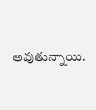అవుతున్నాయి.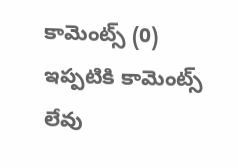కామెంట్స్ (0)
ఇప్పటికి కామెంట్స్ లేవు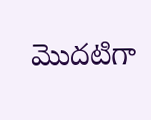మొదటిగా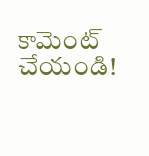కామెంట్ చేయండి!